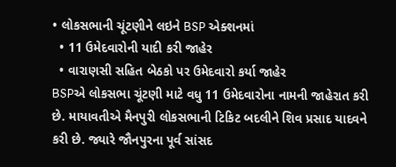• લોકસભાની ચૂંટણીને લઇને BSP એક્શનમાં
  • 11 ઉમેદવારોની યાદી કરી જાહેર
  • વારાણસી સહિત બેઠકો પર ઉમેદવારો કર્યા જાહેર
BSPએ લોકસભા ચૂંટણી માટે વધુ 11 ઉમેદવારોના નામની જાહેરાત કરી છે. માયાવતીએ મૈનપુરી લોકસભાની ટિકિટ બદલીને શિવ પ્રસાદ યાદવને કરી છે. જ્યારે જૌનપુરના પૂર્વ સાંસદ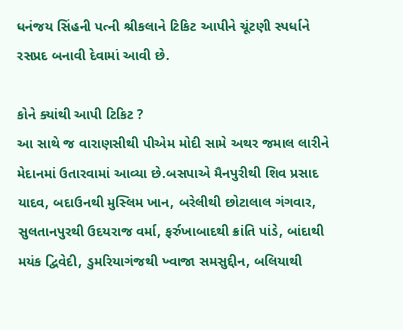ધનંજય સિંહની પત્ની શ્રીકલાને ટિકિટ આપીને ચૂંટણી સ્પર્ધાને રસપ્રદ બનાવી દેવામાં આવી છે.

કોને ક્યાંથી આપી ટિકિટ ?
આ સાથે જ વારાણસીથી પીએમ મોદી સામે અથર જમાલ લારીને મેદાનમાં ઉતારવામાં આવ્યા છે.બસપાએ મૈનપુરીથી શિવ પ્રસાદ યાદવ, બદાઉનથી મુસ્લિમ ખાન, બરેલીથી છોટાલાલ ગંગવાર, સુલતાનપુરથી ઉદયરાજ વર્મા, ફર્રુખાબાદથી ક્રાંતિ પાંડે, બાંદાથી મયંક દ્વિવેદી, ડુમરિયાગંજથી ખ્વાજા સમસુદ્દીન, બલિયાથી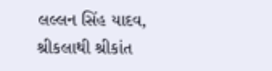લલ્લન સિંહ યાદવ, શ્રીકલાથી શ્રીકાંત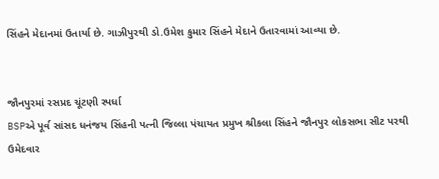સિંહને મેદાનમાં ઉતાર્યા છે. ગાઝીપુરથી ડો.ઉમેશ કુમાર સિંહને મેદાને ઉતારવામાં આવ્યા છે.


જૌનપુરમાં રસપ્રદ ચૂંટણી સ્પર્ધા
BSPએ પૂર્વ સાંસદ ધનંજય સિંહની પત્ની જિલ્લા પંચાયત પ્રમુખ શ્રીકલા સિંહને જૌનપુર લોકસભા સીટ પરથી ઉમેદવાર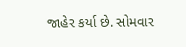જાહેર કર્યા છે. સોમવાર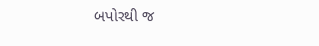બપોરથી જ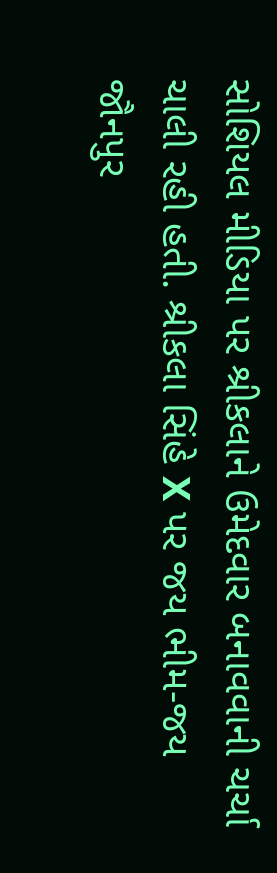સોશિયલ મીડિયા પર શ્રીકલાને ઉમેદવાર બનાવવાની ચર્ચા ચાલી રહી હતી. શ્રીકલા સિંહે X પર જય ભીમ-જય જૌનપુર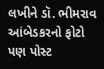લખીને ડૉ. ભીમરાવ આંબેડકરનો ફોટો પણ પોસ્ટ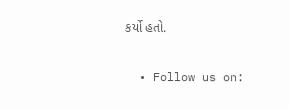કર્યો હતો.

  • Follow us on: